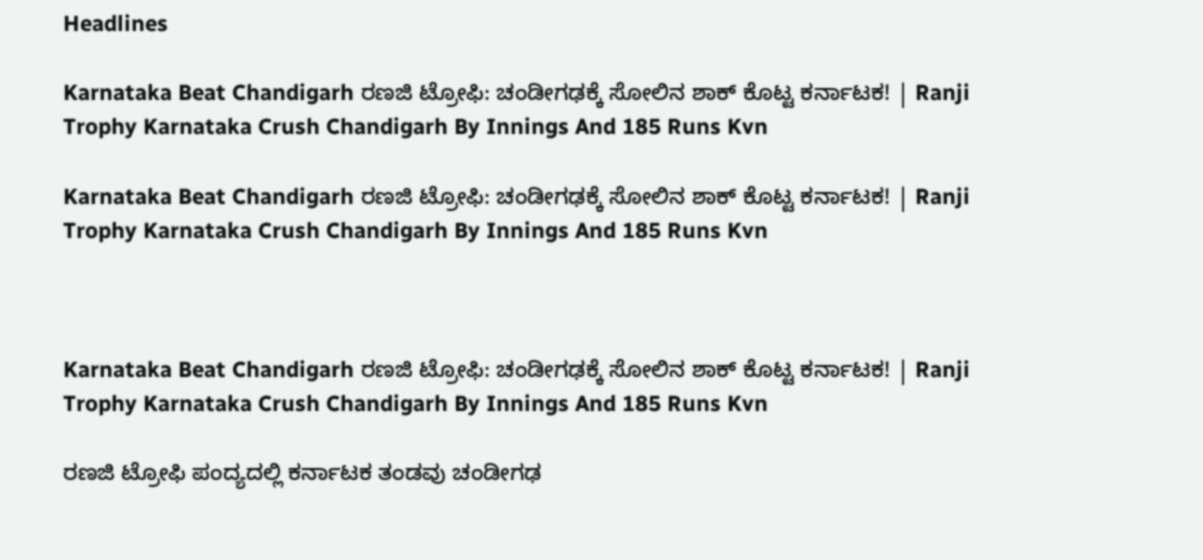Headlines

Karnataka Beat Chandigarh ರಣಜಿ ಟ್ರೋಫಿ: ಚಂಡೀಗಢಕ್ಕೆ ಸೋಲಿನ ಶಾಕ್ ಕೊಟ್ಟ ಕರ್ನಾಟಕ! | Ranji Trophy Karnataka Crush Chandigarh By Innings And 185 Runs Kvn

Karnataka Beat Chandigarh ರಣಜಿ ಟ್ರೋಫಿ: ಚಂಡೀಗಢಕ್ಕೆ ಸೋಲಿನ ಶಾಕ್ ಕೊಟ್ಟ ಕರ್ನಾಟಕ! | Ranji Trophy Karnataka Crush Chandigarh By Innings And 185 Runs Kvn



Karnataka Beat Chandigarh ರಣಜಿ ಟ್ರೋಫಿ: ಚಂಡೀಗಢಕ್ಕೆ ಸೋಲಿನ ಶಾಕ್ ಕೊಟ್ಟ ಕರ್ನಾಟಕ! | Ranji Trophy Karnataka Crush Chandigarh By Innings And 185 Runs Kvn

ರಣಜಿ ಟ್ರೋಫಿ ಪಂದ್ಯದಲ್ಲಿ ಕರ್ನಾಟಕ ತಂಡವು ಚಂಡೀಗಢ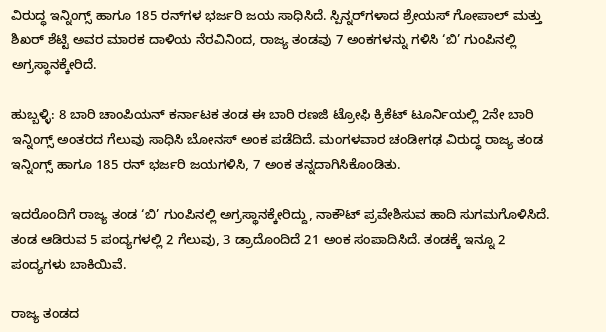ವಿರುದ್ಧ ಇನ್ನಿಂಗ್ಸ್ ಹಾಗೂ 185 ರನ್‌ಗಳ ಭರ್ಜರಿ ಜಯ ಸಾಧಿಸಿದೆ. ಸ್ಪಿನ್ನರ್‌ಗಳಾದ ಶ್ರೇಯಸ್ ಗೋಪಾಲ್ ಮತ್ತು ಶಿಖರ್ ಶೆಟ್ಟಿ ಅವರ ಮಾರಕ ದಾಳಿಯ ನೆರವಿನಿಂದ, ರಾಜ್ಯ ತಂಡವು 7 ಅಂಕಗಳನ್ನು ಗಳಿಸಿ ‘ಬಿ’ ಗುಂಪಿನಲ್ಲಿ ಅಗ್ರಸ್ಥಾನಕ್ಕೇರಿದೆ.

ಹುಬ್ಬಳ್ಳಿ: 8 ಬಾರಿ ಚಾಂಪಿಯನ್‌ ಕರ್ನಾಟಕ ತಂಡ ಈ ಬಾರಿ ರಣಜಿ ಟ್ರೋಫಿ ಕ್ರಿಕೆಟ್‌ ಟೂರ್ನಿಯಲ್ಲಿ 2ನೇ ಬಾರಿ ಇನ್ನಿಂಗ್ಸ್‌ ಅಂತರದ ಗೆಲುವು ಸಾಧಿಸಿ ಬೋನಸ್‌ ಅಂಕ ಪಡೆದಿದೆ. ಮಂಗಳವಾರ ಚಂಡೀಗಢ ವಿರುದ್ಧ ರಾಜ್ಯ ತಂಡ ಇನ್ನಿಂಗ್ಸ್‌ ಹಾಗೂ 185 ರನ್‌ ಭರ್ಜರಿ ಜಯಗಳಿಸಿ, 7 ಅಂಕ ತನ್ನದಾಗಿಸಿಕೊಂಡಿತು.

ಇದರೊಂದಿಗೆ ರಾಜ್ಯ ತಂಡ ‘ಬಿ’ ಗುಂಪಿನಲ್ಲಿ ಅಗ್ರಸ್ಥಾನಕ್ಕೇರಿದ್ದು, ನಾಕೌಟ್‌ ಪ್ರವೇಶಿಸುವ ಹಾದಿ ಸುಗಮಗೊಳಿಸಿದೆ. ತಂಡ ಆಡಿರುವ 5 ಪಂದ್ಯಗಳಲ್ಲಿ 2 ಗೆಲುವು, 3 ಡ್ರಾದೊಂದಿದೆ 21 ಅಂಕ ಸಂಪಾದಿಸಿದೆ. ತಂಡಕ್ಕೆ ಇನ್ನೂ 2 ಪಂದ್ಯಗಳು ಬಾಕಿಯಿವೆ.

ರಾಜ್ಯ ತಂಡದ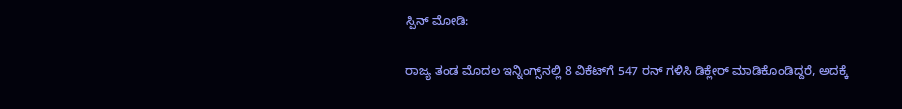ಸ್ಪಿನ್‌ ಮೋಡಿ:

ರಾಜ್ಯ ತಂಡ ಮೊದಲ ಇನ್ನಿಂಗ್ಸ್‌ನಲ್ಲಿ 8 ವಿಕೆಟ್‌ಗೆ 547 ರನ್‌ ಗಳಿಸಿ ಡಿಕ್ಲೇರ್‌ ಮಾಡಿಕೊಂಡಿದ್ದರೆ, ಅದಕ್ಕೆ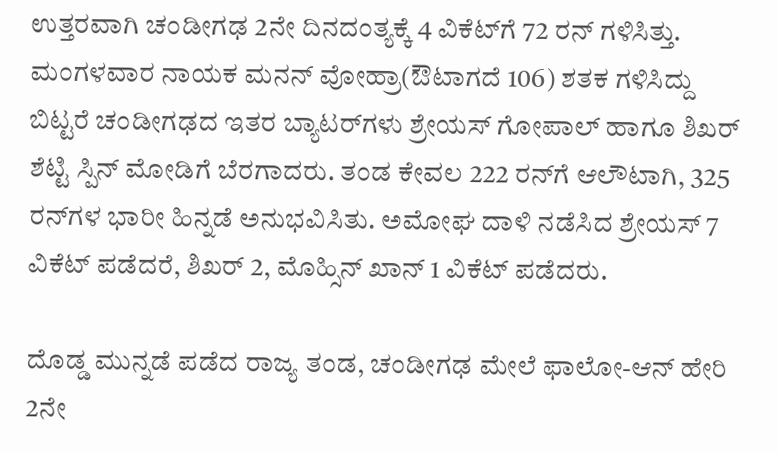ಉತ್ತರವಾಗಿ ಚಂಡೀಗಢ 2ನೇ ದಿನದಂತ್ಯಕ್ಕೆ 4 ವಿಕೆಟ್‌ಗೆ 72 ರನ್‌ ಗಳಿಸಿತ್ತು. ಮಂಗಳವಾರ ನಾಯಕ ಮನನ್‌ ವೋಹ್ರಾ(ಔಟಾಗದೆ 106) ಶತಕ ಗಳಿಸಿದ್ದು ಬಿಟ್ಟರೆ ಚಂಡೀಗಢದ ಇತರ ಬ್ಯಾಟರ್‌ಗಳು ಶ್ರೇಯಸ್‌ ಗೋಪಾಲ್‌ ಹಾಗೂ ಶಿಖರ್‌ ಶೆಟ್ಟಿ ಸ್ಪಿನ್‌ ಮೋಡಿಗೆ ಬೆರಗಾದರು. ತಂಡ ಕೇವಲ 222 ರನ್‌ಗೆ ಆಲೌಟಾಗಿ, 325 ರನ್‌ಗಳ ಭಾರೀ ಹಿನ್ನಡೆ ಅನುಭವಿಸಿತು. ಅಮೋಘ ದಾಳಿ ನಡೆಸಿದ ಶ್ರೇಯಸ್ 7 ವಿಕೆಟ್ ಪಡೆದರೆ, ಶಿಖರ್‌ 2, ಮೊಹ್ಸಿನ್‌ ಖಾನ್‌ 1 ವಿಕೆಟ್‌ ಪಡೆದರು.

ದೊಡ್ಡ ಮುನ್ನಡೆ ಪಡೆದ ರಾಜ್ಯ ತಂಡ, ಚಂಡೀಗಢ ಮೇಲೆ ಫಾಲೋ-ಆನ್‌ ಹೇರಿ 2ನೇ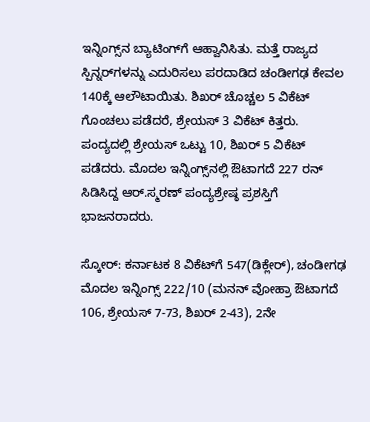ಇನ್ನಿಂಗ್ಸ್‌ನ ಬ್ಯಾಟಿಂಗ್‌ಗೆ ಆಹ್ವಾನಿಸಿತು. ಮತ್ತೆ ರಾಜ್ಯದ ಸ್ಪಿನ್ನರ್‌ಗಳನ್ನು ಎದುರಿಸಲು ಪರದಾಡಿದ ಚಂಡೀಗಢ ಕೇವಲ 140ಕ್ಕೆ ಆಲೌಟಾಯಿತು. ಶಿಖರ್‌ ಚೊಚ್ಚಲ 5 ವಿಕೆಟ್ ಗೊಂಚಲು ಪಡೆದರೆ, ಶ್ರೇಯಸ್‌ 3 ವಿಕೆಟ್‌ ಕಿತ್ತರು. ಪಂದ್ಯದಲ್ಲಿ ಶ್ರೇಯಸ್‌ ಒಟ್ಟು 10, ಶಿಖರ್‌ 5 ವಿಕೆಟ್‌ ಪಡೆದರು. ಮೊದಲ ಇನ್ನಿಂಗ್ಸ್‌ನಲ್ಲಿ ಔಟಾಗದೆ 227 ರನ್ ಸಿಡಿಸಿದ್ದ ಆರ್‌.ಸ್ಮರಣ್ ಪಂದ್ಯಶ್ರೇಷ್ಠ ಪ್ರಶಸ್ತಿಗೆ ಭಾಜನರಾದರು.

ಸ್ಕೋರ್: ಕರ್ನಾಟಕ 8 ವಿಕೆಟ್‌ಗೆ 547(ಡಿಕ್ಲೇರ್), ಚಂಡೀಗಢ ಮೊದಲ ಇನ್ನಿಂಗ್ಸ್‌ 222/10 (ಮನನ್‌ ವೋಹ್ರಾ ಔಟಾಗದೆ 106, ಶ್ರೇಯಸ್‌ 7-73, ಶಿಖರ್‌ 2-43), 2ನೇ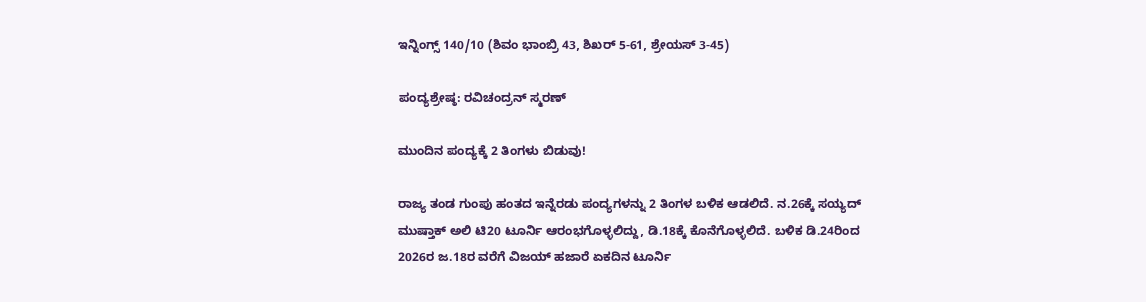ಇನ್ನಿಂಗ್ಸ್‌ 140/10 (ಶಿವಂ ಭಾಂಬ್ರಿ 43, ಶಿಖರ್‌ 5-61, ಶ್ರೇಯಸ್‌ 3-45)

ಪಂದ್ಯಶ್ರೇಷ್ಠ: ರವಿಚಂದ್ರನ್‌ ಸ್ಮರಣ್‌

ಮುಂದಿನ ಪಂದ್ಯಕ್ಕೆ 2 ತಿಂಗಳು ಬಿಡುವು!

ರಾಜ್ಯ ತಂಡ ಗುಂಪು ಹಂತದ ಇನ್ನೆರಡು ಪಂದ್ಯಗಳನ್ನು 2 ತಿಂಗಳ ಬಳಿಕ ಆಡಲಿದೆ. ನ.26ಕ್ಕೆ ಸಯ್ಯದ್‌ ಮುಷ್ತಾಕ್‌ ಅಲಿ ಟಿ20 ಟೂರ್ನಿ ಆರಂಭಗೊಳ್ಳಲಿದ್ದು, ಡಿ.18ಕ್ಕೆ ಕೊನೆಗೊಳ್ಳಲಿದೆ. ಬಳಿಕ ಡಿ.24ರಿಂದ 2026ರ ಜ.18ರ ವರೆಗೆ ವಿಜಯ್‌ ಹಜಾರೆ ಏಕದಿನ ಟೂರ್ನಿ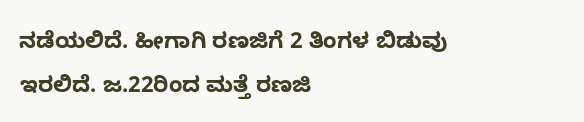ನಡೆಯಲಿದೆ. ಹೀಗಾಗಿ ರಣಜಿಗೆ 2 ತಿಂಗಳ ಬಿಡುವು ಇರಲಿದೆ. ಜ.22ರಿಂದ ಮತ್ತೆ ರಣಜಿ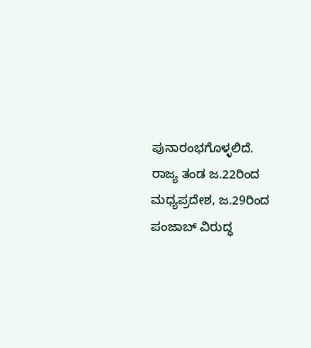ಪುನಾರಂಭಗೊಳ್ಳಲಿದೆ. ರಾಜ್ಯ ತಂಡ ಜ.22ರಿಂದ ಮಧ್ಯಪ್ರದೇಶ, ಜ.29ರಿಂದ ಪಂಜಾಬ್‌ ವಿರುದ್ಧ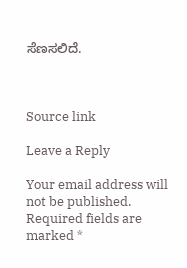ಸೆಣಸಲಿದೆ.



Source link

Leave a Reply

Your email address will not be published. Required fields are marked *